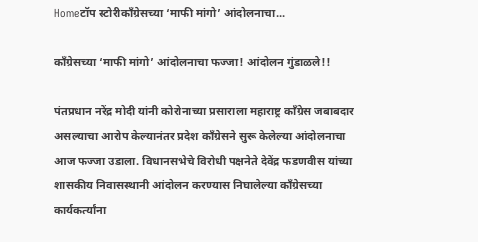Homeटॉप स्टोरीकाँग्रेसच्या ‘माफी मांगो’ आंदोलनाचा...

काँग्रेसच्या ‘माफी मांगो’ आंदोलनाचा फज्जा! आंदोलन गुंडाळले!!

पंतप्रधान नरेंद्र मोदी यांनी कोरोनाच्या प्रसाराला महाराष्ट्र काँग्रेस जबाबदार असल्याचा आरोप केल्यानंतर प्रदेश काँग्रेसने सुरू केलेल्या आंदोलनाचा आज फज्जा उडाला. विधानसभेचे विरोधी पक्षनेते देवेंद्र फडणवीस यांच्या शासकीय निवासस्थानी आंदोलन करण्यास निघालेल्या काँग्रेसच्या कार्यकर्त्यांना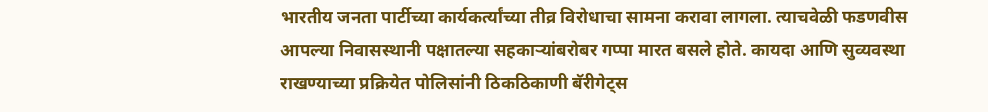भारतीय जनता पार्टीच्या कार्यकर्त्यांच्या तीव्र विरोधाचा सामना करावा लागला. त्याचवेळी फडणवीस आपल्या निवासस्थानी पक्षातल्या सहकाऱ्यांबरोबर गप्पा मारत बसले होते. कायदा आणि सुव्यवस्था राखण्याच्या प्रक्रियेत पोलिसांनी ठिकठिकाणी बॅरीगेट्स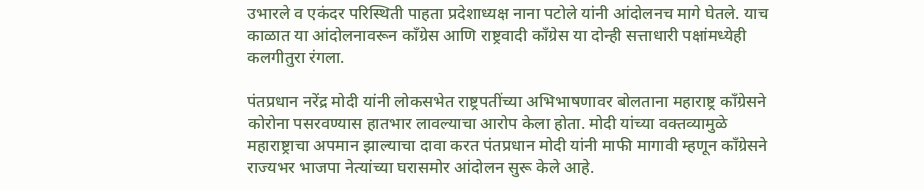उभारले व एकंदर परिस्थिती पाहता प्रदेशाध्यक्ष नाना पटोले यांनी आंदोलनच मागे घेतले. याच काळात या आंदोलनावरून काँग्रेस आणि राष्ट्रवादी काँग्रेस या दोन्ही सत्ताधारी पक्षांमध्येही कलगीतुरा रंगला.

पंतप्रधान नरेंद्र मोदी यांनी लोकसभेत राष्ट्रपतींच्या अभिभाषणावर बोलताना महाराष्ट्र काँग्रेसने कोरोना पसरवण्यास हातभार लावल्याचा आरोप केला होता. मोदी यांच्या वक्तव्यामुळे महाराष्ट्राचा अपमान झाल्याचा दावा करत पंतप्रधान मोदी यांनी माफी मागावी म्हणून काँग्रेसने राज्यभर भाजपा नेत्यांच्या घरासमोर आंदोलन सुरू केले आहे.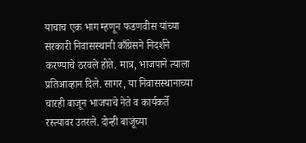याचाच एक भाग म्हणून फडणवीस यांच्या सरकारी निवासस्थानी काँग्रेसने निदर्शने करण्याचे ठरवले होते. मात्र, भाजपाने त्याला प्रतिआव्हान दिले. सागर, या निवासस्थानाच्या चारही बाजून भाजपाचे नेते व कार्यकर्ते रस्त्यावर उतरले. दोन्ही बाजूंच्या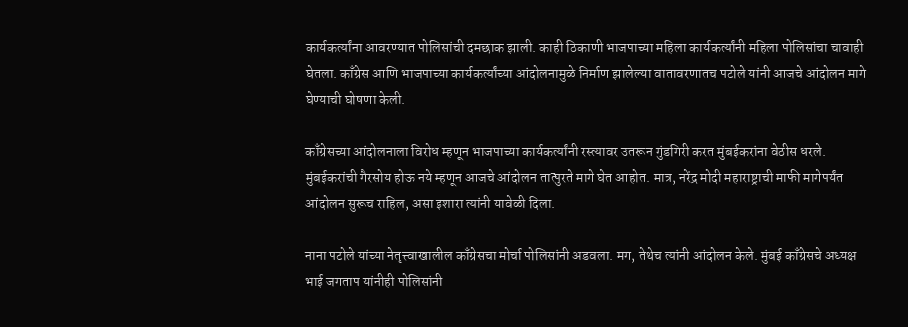कार्यकर्त्यांना आवरण्यात पोलिसांची दमछाक झाली. काही ठिकाणी भाजपाच्या महिला कार्यकर्त्यांनी महिला पोलिसांचा चावाही घेतला. काँग्रेस आणि भाजपाच्या कार्यकर्त्यांच्या आंदोलनामुळे निर्माण झालेल्या वातावरणातच पटोले यांनी आजचे आंदोलन मागे घेण्याची घोषणा केली.

काँग्रेसच्या आंदोलनाला विरोध म्हणून भाजपाच्या कार्यकर्त्यांनी रस्त्यावर उतरून गुंडगिरी करत मुंबईकरांना वेठीस धरले. मुंबईकरांची गैरसोय होऊ नये म्हणून आजचे आंदोलन तात्पुरते मागे घेत आहोत. मात्र, नरेंद्र मोदी महाराष्ट्राची माफी मागेपर्यंत आंदोलन सुरूच राहिल, असा इशारा त्यांनी यावेळी दिला.

नाना पटोले यांच्या नेतृत्त्वाखालील काँग्रेसचा मोर्चा पोलिसांनी अडवला. मग, तेथेच त्यांनी आंदोलन केले. मुंबई काँग्रेसचे अध्यक्ष भाई जगताप यांनीही पोलिसांनी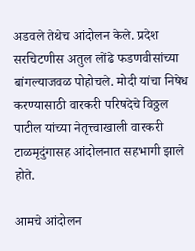अडवले तेथेच आंदोलन केले. प्रदेश सरचिटणीस अतुल लोंढे फडणवीसांच्या बांगल्याजवळ पोहोचले. मोदी यांचा निषेध करण्यासाठी वारकरी परिषदेचे विठ्ठल पाटील यांच्या नेतृत्त्वाखाली वारकरी टाळमृदुंगासह आंदोलनात सहभागी झाले होते.

आमचे आंदोलन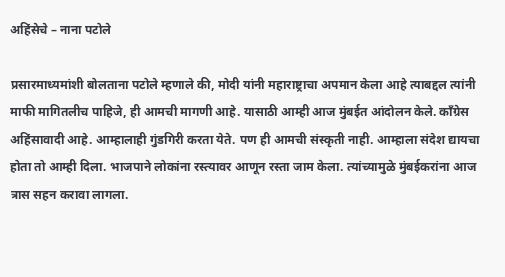अहिंसेचे – नाना पटोले

प्रसारमाध्यमांशी बोलताना पटोले म्हणाले की, मोदी यांनी महाराष्ट्राचा अपमान केला आहे त्याबद्दल त्यांनी माफी मागितलीच पाहिजे, ही आमची मागणी आहे. यासाठी आम्ही आज मुंबईत आंदोलन केले. काँग्रेस अहिंसावादी आहे. आम्हालाही गुंडगिरी करता येते. पण ही आमची संस्कृती नाही. आम्हाला संदेश द्यायचा होता तो आम्ही दिला. भाजपाने लोकांना रस्त्यावर आणून रस्ता जाम केला. त्यांच्यामुळे मुंबईकरांना आज त्रास सहन करावा लागला.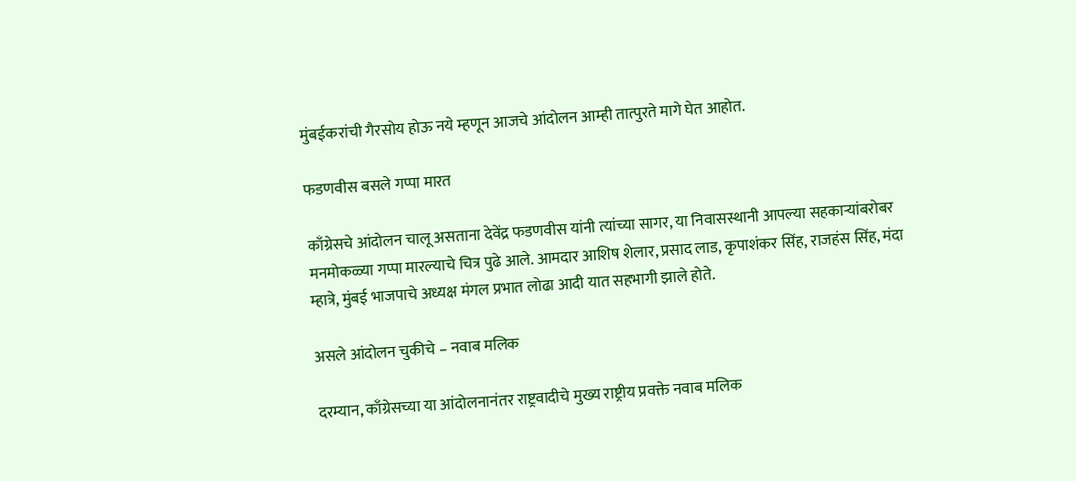मुंबईकरांची गैरसोय होऊ नये म्हणून आजचे आंदोलन आम्ही तात्पुरते मागे घेत आहोत.

फडणवीस बसले गप्पा मारत

काँग्रेसचे आंदोलन चालू असताना देवेंद्र फडणवीस यांनी त्यांच्या सागर, या निवासस्थानी आपल्या सहकाऱ्यांबरोबर मनमोकळ्या गप्पा मारल्याचे चित्र पुढे आले. आमदार आशिष शेलार, प्रसाद लाड, कृपाशंकर सिंह, राजहंस सिंह, मंदा म्हात्रे, मुंबई भाजपाचे अध्यक्ष मंगल प्रभात लोढा आदी यात सहभागी झाले होते.

असले आंदोलन चुकीचे – नवाब मलिक

दरम्यान, काँग्रेसच्या या आंदोलनानंतर राष्ट्रवादीचे मुख्य राष्ट्रीय प्रवक्ते नवाब मलिक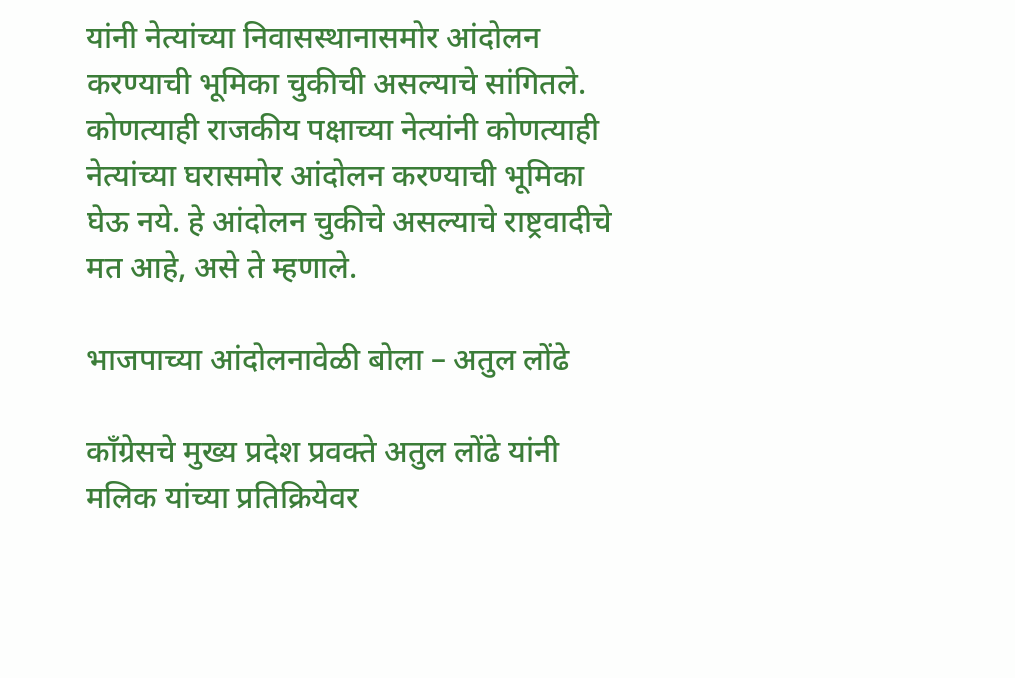यांनी नेत्यांच्या निवासस्थानासमोर आंदोलन करण्याची भूमिका चुकीची असल्याचे सांगितले. कोणत्याही राजकीय पक्षाच्या नेत्यांनी कोणत्याही नेत्यांच्या घरासमोर आंदोलन करण्याची भूमिका घेऊ नये. हे आंदोलन चुकीचे असल्याचे राष्ट्रवादीचे मत आहे, असे ते म्हणाले.

भाजपाच्या आंदोलनावेळी बोला – अतुल लोंढे

काँग्रेसचे मुख्य प्रदेश प्रवक्ते अतुल लोंढे यांनी मलिक यांच्या प्रतिक्रियेवर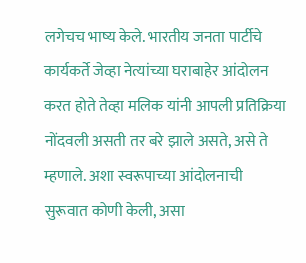लगेचच भाष्य केले. भारतीय जनता पार्टीचे कार्यकर्ते जेव्हा नेत्यांच्या घराबाहेर आंदोलन करत होते तेव्हा मलिक यांनी आपली प्रतिक्रिया नोंदवली असती तर बरे झाले असते, असे ते म्हणाले. अशा स्वरूपाच्या आंदोलनाची सुरूवात कोणी केली, असा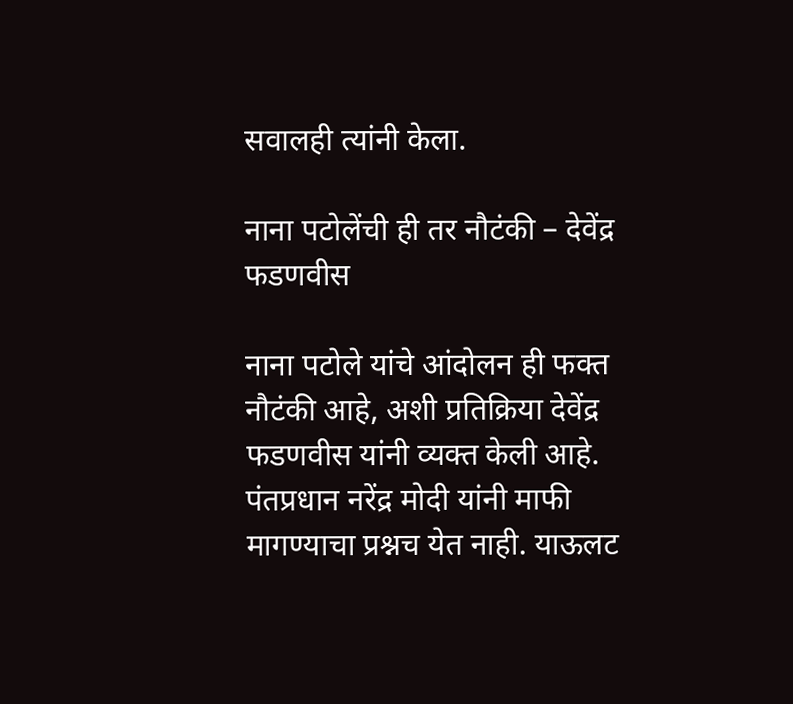सवालही त्यांनी केला.

नाना पटोलेंची ही तर नौटंकी – देवेंद्र फडणवीस

नाना पटोले यांचे आंदोलन ही फक्त नौटंकी आहे, अशी प्रतिक्रिया देवेंद्र फडणवीस यांनी व्यक्त केली आहे. पंतप्रधान नरेंद्र मोदी यांनी माफी मागण्याचा प्रश्नच येत नाही. याऊलट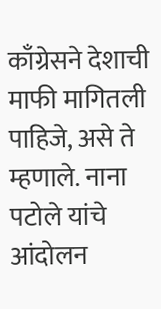काँग्रेसने देशाची माफी मागितली पाहिजे, असे ते म्हणाले. नाना पटोले यांचे आंदोलन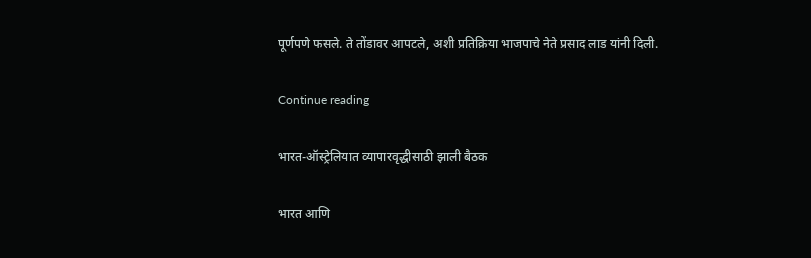पूर्णपणे फसले. ते तोंडावर आपटले, अशी प्रतिक्रिया भाजपाचे नेते प्रसाद लाड यांनी दिली.

Continue reading

भारत-ऑस्ट्रेलियात व्यापारवृद्धीसाठी झाली बैठक

भारत आणि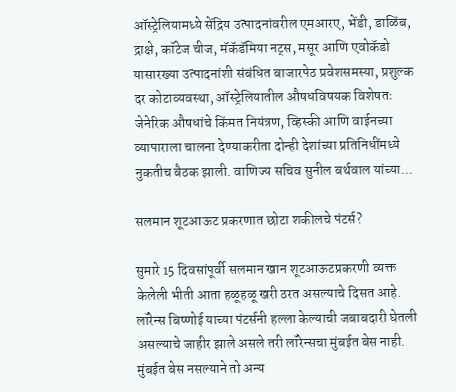ऑस्ट्रेलियामध्ये सेंद्रिय उत्पादनांवरील एमआरए, भेंडी, डाळिंब, द्राक्षे, कॉटेज चीज, मॅकॅडॅमिया नट्स, मसूर आणि एवोकॅडो यासारख्या उत्पादनांशी संबंधित बाजारपेठ प्रवेशसमस्या, प्रशुल्क दर कोटाव्यवस्था, ऑस्ट्रेलियातील औषधविषयक विशेषतः जेनेरिक औषधांचे किंमत नियंत्रण, व्हिस्की आणि वाईनच्या व्यापाराला चालना देण्याकरीता दोन्ही देशांच्या प्रतिनिधींमध्ये नुकतीच बैठक झाली. वाणिज्य सचिव सुनील बर्थवाल यांच्या...

सलमान शूटआऊट प्रकरणात छोटा शकीलचे पंटर्स?

सुमारे 15 दिवसांपूर्वी सलमान खान शूटआऊटप्रकरणी व्यक्त केलेली भीती आता हळूहळू खरी ठरत असल्याचे दिसत आहे. लॉरेन्स बिष्णोई याच्या पंटर्सनी हल्ला केल्याची जबाबदारी घेतली असल्याचे जाहीर झाले असले तरी लॉरेन्सचा मुंबईत बेस नाही. मुंबईत बेस नसल्याने तो अन्य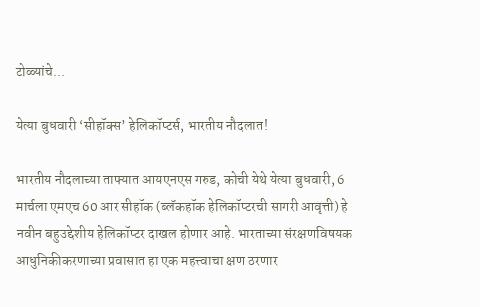टोळ्यांचे...

येत्या बुधवारी ‘सीहॉक्स’ हेलिकॉप्टर्स, भारतीय नौदलात!

भारतीय नौदलाच्या ताफ्यात आयएनएस गरुड, कोची येथे येत्या बुधवारी, 6 मार्चला एमएच 60 आर सीहॉक (ब्लॅकहॉक हेलिकॉप्टरची सागरी आवृत्ती) हे नवीन बहुउद्देशीय हेलिकॉप्टर दाखल होणार आहे. भारताच्या संरक्षणविषयक आधुनिकीकरणाच्या प्रवासात हा एक महत्त्वाचा क्षण ठरणार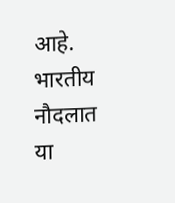आहे. भारतीय नौदलात या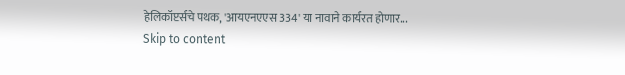हेलिकॉप्टर्सचे पथक, 'आयएनएएस 334' या नावाने कार्यरत होणार...
Skip to content